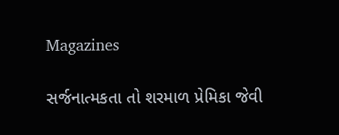Magazines

સર્જનાત્મકતા તો શરમાળ પ્રેમિકા જેવી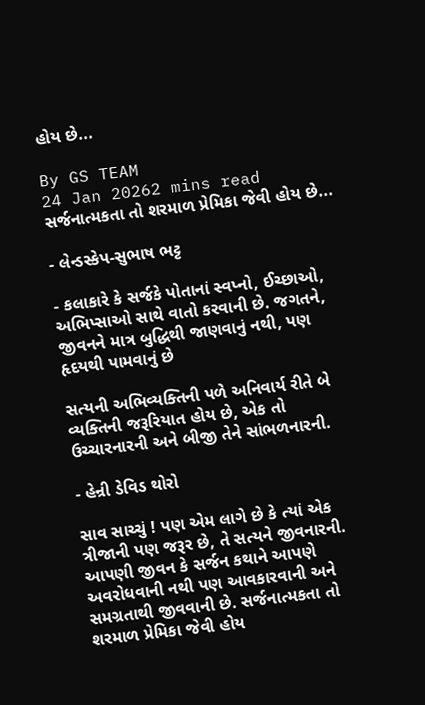હોય છે...

By GS TEAM
24 Jan 20262 mins read
સર્જનાત્મકતા તો શરમાળ પ્રેમિકા જેવી હોય છે...

- લેન્ડસ્કેપ-સુભાષ ભટ્ટ

- કલાકારે કે સર્જકે પોતાનાં સ્વપ્નો, ઈચ્છાઓ, અભિપ્સાઓ સાથે વાતો કરવાની છે. જગતને, જીવનને માત્ર બુદ્ધિથી જાણવાનું નથી, પણ હૃદયથી પામવાનું છે

સત્યની અભિવ્યક્તિની પળે અનિવાર્ય રીતે બે વ્યક્તિની જરૂરિયાત હોય છે, એક તો ઉચ્ચારનારની અને બીજી તેને સાંભળનારની.

- હેન્રી ડેવિડ થોરો

સાવ સાચ્ચું ! પણ એમ લાગે છે કે ત્યાં એક ત્રીજાની પણ જરૂર છે, તે સત્યને જીવનારની. આપણી જીવન કે સર્જન કથાને આપણે અવરોધવાની નથી પણ આવકારવાની અને સમગ્રતાથી જીવવાની છે. સર્જનાત્મકતા તો શરમાળ પ્રેમિકા જેવી હોય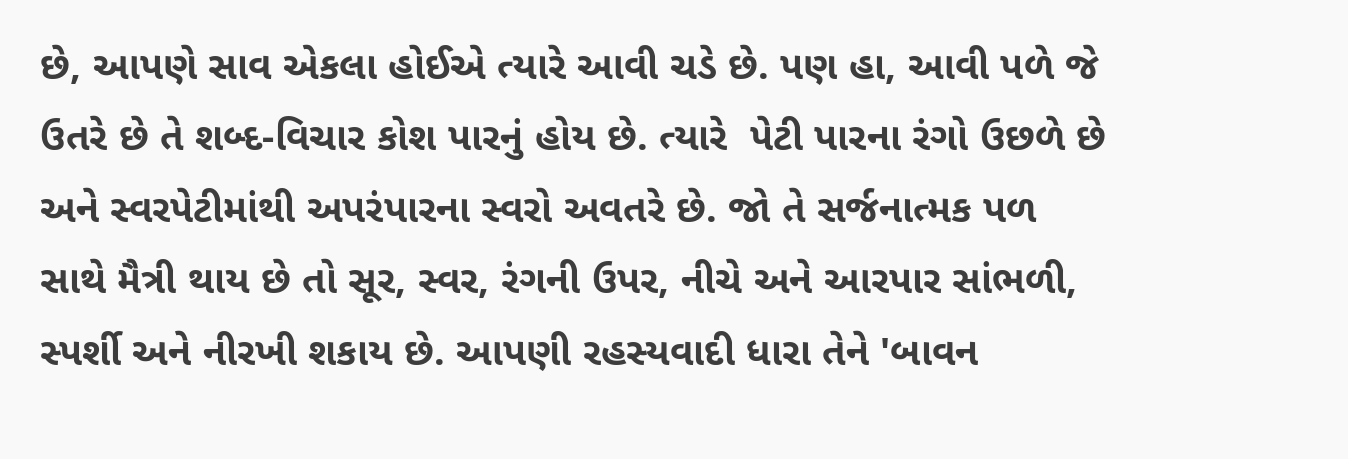છે, આપણે સાવ એકલા હોઈએ ત્યારે આવી ચડે છે. પણ હા, આવી પળે જે ઉતરે છે તે શબ્દ-વિચાર કોશ પારનું હોય છે. ત્યારે  પેટી પારના રંગો ઉછળે છે અને સ્વરપેટીમાંથી અપરંપારના સ્વરો અવતરે છે. જો તે સર્જનાત્મક પળ સાથે મૈત્રી થાય છે તો સૂર, સ્વર, રંગની ઉપર, નીચે અને આરપાર સાંભળી, સ્પર્શી અને નીરખી શકાય છે. આપણી રહસ્યવાદી ધારા તેને 'બાવન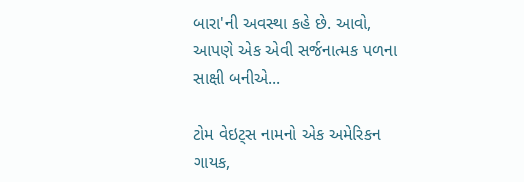બારા'ની અવસ્થા કહે છે. આવો, આપણે એક એવી સર્જનાત્મક પળના સાક્ષી બનીએ...

ટોમ વેઇટ્સ નામનો એક અમેરિકન ગાયક,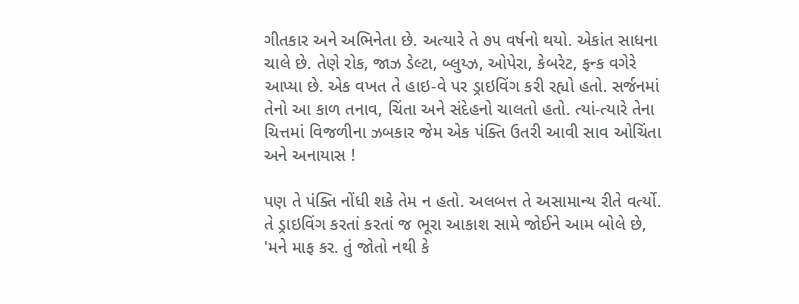ગીતકાર અને અભિનેતા છે. અત્યારે તે ૭૫ વર્ષનો થયો. એકાંત સાધના ચાલે છે. તેણે રોક, જાઝ ડેલ્ટા, બ્લુય્ઝ, ઓપેરા, કેબરેટ, ફન્ક વગેરે આપ્યા છે. એક વખત તે હાઇ-વે પર ડ્રાઇવિંગ કરી રહ્યો હતો. સર્જનમાં તેનો આ કાળ તનાવ, ચિંતા અને સંદેહનો ચાલતો હતો. ત્યાં-ત્યારે તેના ચિત્તમાં વિજળીના ઝબકાર જેમ એક પંક્તિ ઉતરી આવી સાવ ઓચિંતા અને અનાયાસ !

પણ તે પંક્તિ નોંધી શકે તેમ ન હતો. અલબત્ત તે અસામાન્ય રીતે વર્ત્યો. તે ડ્રાઇવિંગ કરતાં કરતાં જ ભૂરા આકાશ સામે જોઈને આમ બોલે છે, 'મને માફ કર. તું જોતો નથી કે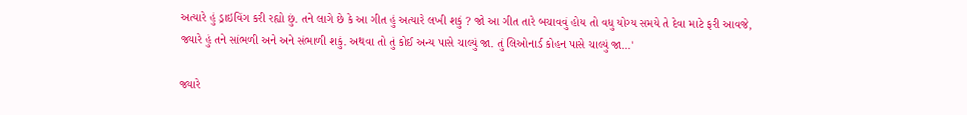અત્યારે હું ડ્રાઇવિંગ કરી રહ્યો છું. તને લાગે છે કે આ ગીત હું અત્યારે લખી શકું ? જો આ ગીત તારે બચાવવું હોય તો વધુ યોગ્ય સમયે તે દેવા માટે ફરી આવજે, જ્યારે હું તને સાંભળી અને અને સંભાળી શકું. અથવા તો તું કોઈ અન્ય પાસે ચાલ્યું જા. તું લિઓનાર્ડ કોહન પાસે ચાલ્યું જા...'

જ્યારે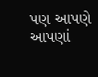પણ આપણે આપણાં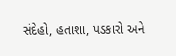સંદેહો, હતાશા, પડકારો અને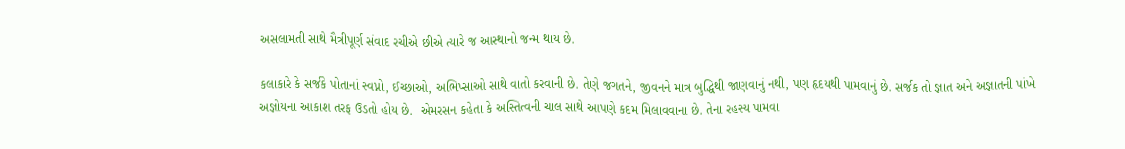અસલામતી સાથે મૈત્રીપૂર્ણ સંવાદ રચીએ છીએ ત્યારે જ આસ્થાનો જન્મ થાય છે.

કલાકારે કે સર્જકે પોતાનાં સ્વપ્નો, ઈચ્છાઓ, અભિપ્સાઓ સાથે વાતો કરવાની છે. તેણે જગતને, જીવનને માત્ર બુદ્ધિથી જાણવાનું નથી, પણ હૃદયથી પામવાનું છે. સર્જક તો જ્ઞાત અને અજ્ઞાતની પાંખે અજ્ઞોયના આકાશ તરફ ઉડતો હોય છે.  એમરસન કહેતા કે અસ્તિત્વની ચાલ સાથે આપણે કદમ મિલાવવાના છે. તેના રહસ્ય પામવા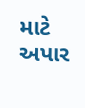માટે અપાર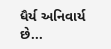ધૈર્ય અનિવાર્ય છે...